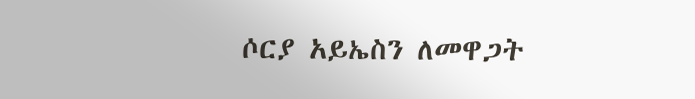ሶርያ አይኤስን ለመዋጋት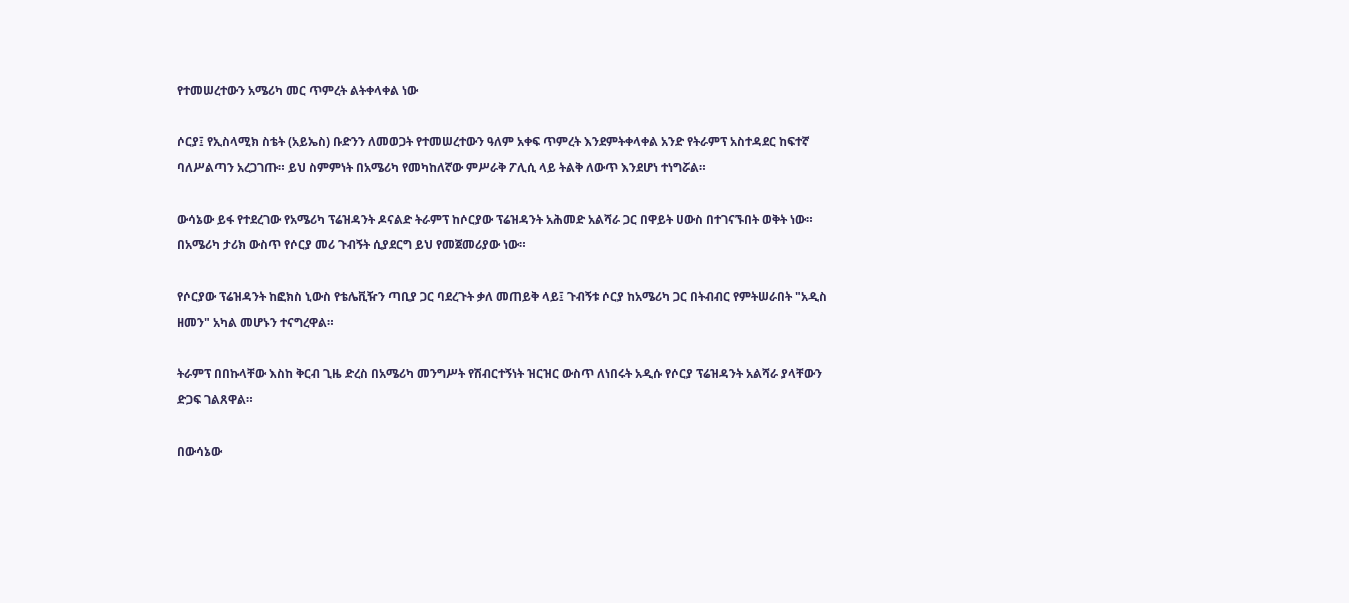የተመሠረተውን አሜሪካ መር ጥምረት ልትቀላቀል ነው

ሶርያ፤ የኢስላሚክ ስቴት (አይኤስ) ቡድንን ለመወጋት የተመሠረተውን ዓለም አቀፍ ጥምረት እንደምትቀላቀል አንድ የትራምፕ አስተዳደር ከፍተኛ ባለሥልጣን አረጋገጡ። ይህ ስምምነት በአሜሪካ የመካከለኛው ምሥራቅ ፖሊሲ ላይ ትልቅ ለውጥ እንደሆነ ተነግሯል።

ውሳኔው ይፋ የተደረገው የአሜሪካ ፕሬዝዳንት ዶናልድ ትራምፕ ከሶርያው ፕሬዝዳንት አሕመድ አልሻራ ጋር በዋይት ሀውስ በተገናኙበት ወቅት ነው። በአሜሪካ ታሪክ ውስጥ የሶርያ መሪ ጉብኝት ሲያደርግ ይህ የመጀመሪያው ነው።

የሶርያው ፕሬዝዳንት ከፎክስ ኒውስ የቴሌቪዥን ጣቢያ ጋር ባደረጉት ቃለ መጠይቅ ላይ፤ ጉብኝቱ ሶርያ ከአሜሪካ ጋር በትብብር የምትሠራበት "አዲስ ዘመን" አካል መሆኑን ተናግረዋል።

ትራምፕ በበኩላቸው እስከ ቅርብ ጊዜ ድረስ በአሜሪካ መንግሥት የሽብርተኝነት ዝርዝር ውስጥ ለነበሩት አዲሱ የሶርያ ፕሬዝዳንት አልሻራ ያላቸውን ድጋፍ ገልጸዋል።

በውሳኔው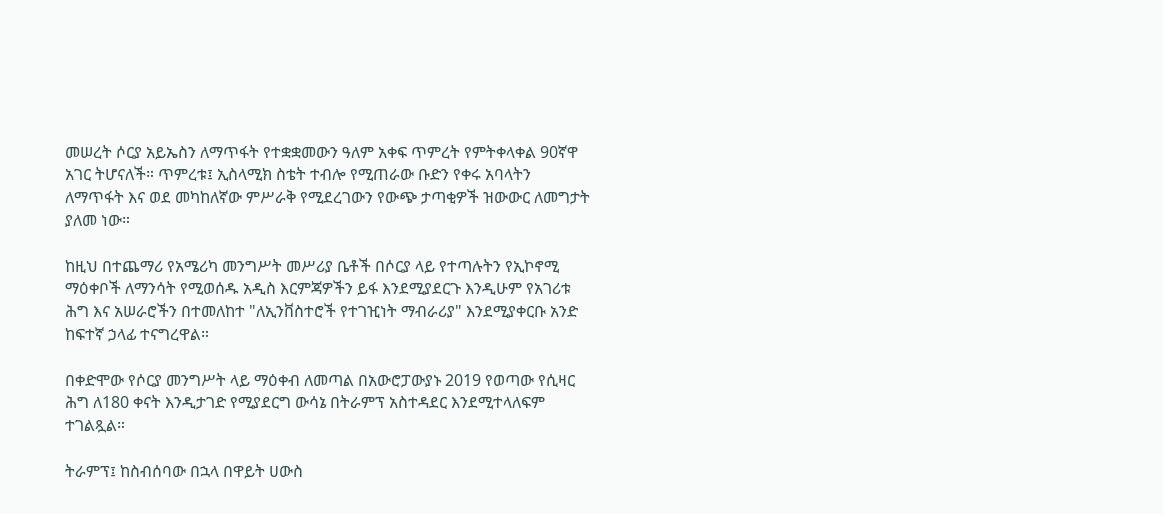መሠረት ሶርያ አይኤስን ለማጥፋት የተቋቋመውን ዓለም አቀፍ ጥምረት የምትቀላቀል 90ኛዋ አገር ትሆናለች። ጥምረቱ፤ ኢስላሚክ ስቴት ተብሎ የሚጠራው ቡድን የቀሩ አባላትን ለማጥፋት እና ወደ መካከለኛው ምሥራቅ የሚደረገውን የውጭ ታጣቂዎች ዝውውር ለመግታት ያለመ ነው።

ከዚህ በተጨማሪ የአሜሪካ መንግሥት መሥሪያ ቤቶች በሶርያ ላይ የተጣሉትን የኢኮኖሚ ማዕቀቦች ለማንሳት የሚወሰዱ አዲስ እርምጃዎችን ይፋ እንደሚያደርጉ እንዲሁም የአገሪቱ ሕግ እና አሠራሮችን በተመለከተ "ለኢንቨስተሮች የተገዢነት ማብራሪያ" እንደሚያቀርቡ አንድ ከፍተኛ ኃላፊ ተናግረዋል።

በቀድሞው የሶርያ መንግሥት ላይ ማዕቀብ ለመጣል በአውሮፓውያኑ 2019 የወጣው የሲዛር ሕግ ለ180 ቀናት እንዲታገድ የሚያደርግ ውሳኔ በትራምፕ አስተዳደር እንደሚተላለፍም ተገልጿል።

ትራምፕ፤ ከስብሰባው በኋላ በዋይት ሀውስ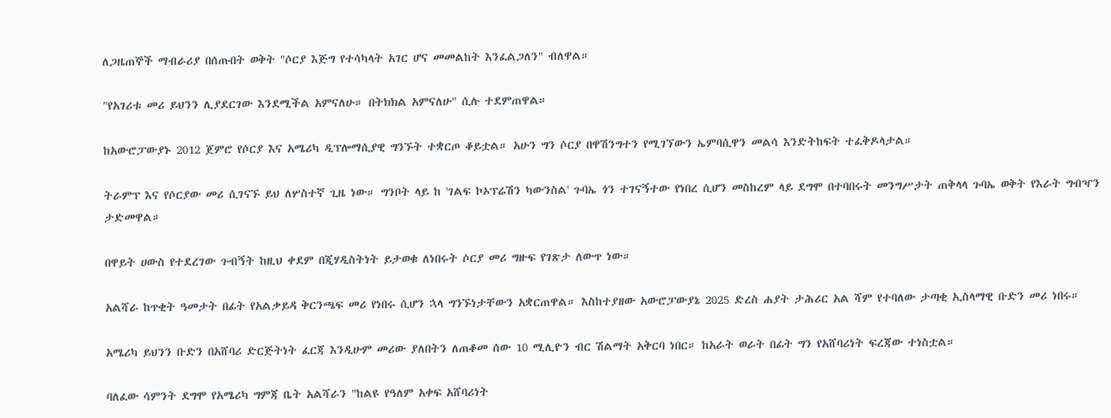ለጋዜጠኞች ማብራሪያ በሰጡበት ወቅት "ሶርያ እጅግ የተሳካላት አገር ሆና መመልከት እንፈልጋለን" ብለዋል።

"የአገሪቱ መሪ ይህንን ሊያደርገው እንደሚችል አምናለሁ። በትክክል አምናለሁ" ሲሉ ተደምጠዋል።

ከአውሮፓውያኑ 2012 ጀምሮ የሶርያ እና አሜሪካ ዲፕሎማሲያዊ ግንኙት ተቋርጦ ቆይቷል። አሁን ግን ሶርያ በዋሽንግተን የሚገኘውን ኤምባሲዋን መልሳ እንድትከፍት ተፈቅዶላታል።

ትራምፕ እና የሶርያው መሪ ሲገናኙ ይህ ለሦስተኛ ጊዜ ነው። ግንቦት ላይ ከ 'ገልፍ ኮኦፕሬሽን ካውንስል' ጉባኤ ጎን ተገናኝተው የነበረ ሲሆን መስከረም ላይ ደግሞ በተባበሩት መንግሥታት ጠቅላላ ጉባኤ ወቅት የእራት ግብዣን ታድመዋል።

በዋይት ሀውስ የተደረገው ጉብኝት ከዚህ ቀደም በጂሃዲስትነት ይታወቁ ለነበሩት ሶርያ መሪ ግዙፍ የገጽታ ለውጥ ነው።

አልሻራ ከጥቂት ዓመታት በፊት የአልቃይዳ ቅርንጫፍ መሪ የነበሩ ሲሆን ኋላ ግንኙነታቸውን አቋርጠዋል። እስከተያዘው አውሮፓውያኔ 2025 ድረስ ሐያት ታሕሪር አል ሻም የተባለው ታጣቂ ኢስላማዊ ቡድን መሪ ነበሩ።

አሜሪካ ይህንን ቡድን በአሸባሪ ድርጅትነት ፈርጃ እንዲሁም መሪው ያለበትን ለጠቆመ ሰው 10 ሚሊዮን ብር ሽልማት አቅርባ ነበር። ከአራት ወራት በፊት ግን የአሸባሪነት ፍረጃው ተነስቷል።

ባለፈው ሳምንት ደግሞ የአሜሪካ ግምጃ ቤት አልሻራን "ከልዩ የዓለም አቀፍ አሸባሪነት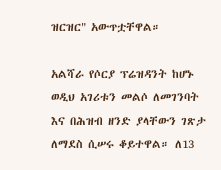ዝርዝር" አውጥቷቸዋል።

አልሻራ የሶርያ ፕሬዝዳንት ከሆኑ ወዲህ አገሪቱን መልሶ ለመገንባት እና በሕዝብ ዘንድ ያላቸውን ገጽታ ለማደስ ሲሠሩ ቆይተዋል። ለ13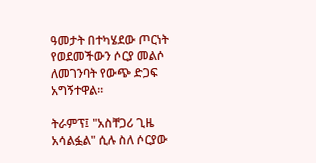ዓመታት በተካሄደው ጦርነት የወደመችውን ሶርያ መልሶ ለመገንባት የውጭ ድጋፍ አግኝተዋል።

ትራምፕ፤ "አስቸጋሪ ጊዜ አሳልፏል" ሲሉ ስለ ሶርያው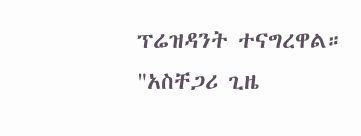ፕሬዝዳንት ተናግረዋል። "አስቸጋሪ ጊዜ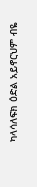ካላሳለፍክ ዕድል አይኖርህም ብዬ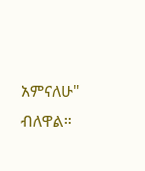አምናለሁ" ብለዋል።